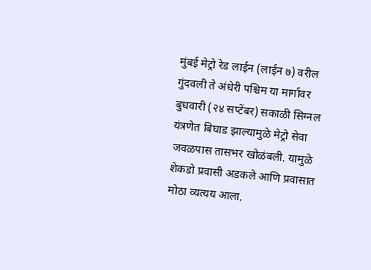मुंबई मेट्रो रेड लाईन (लाईन ७) वरील गुंदवली ते अंधेरी पश्चिम या मार्गावर बुधवारी (२४ सप्टेंबर) सकाळी सिग्नल यंत्रणेत बिघाड झाल्यामुळे मेट्रो सेवा जवळपास तासभर खोळंबली. यामुळे शेकडो प्रवासी अडकले आणि प्रवासात मोठा व्यत्यय आला.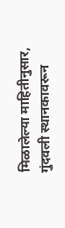मिळालेल्या माहितीनुसार, गुंदवली स्थानकावरून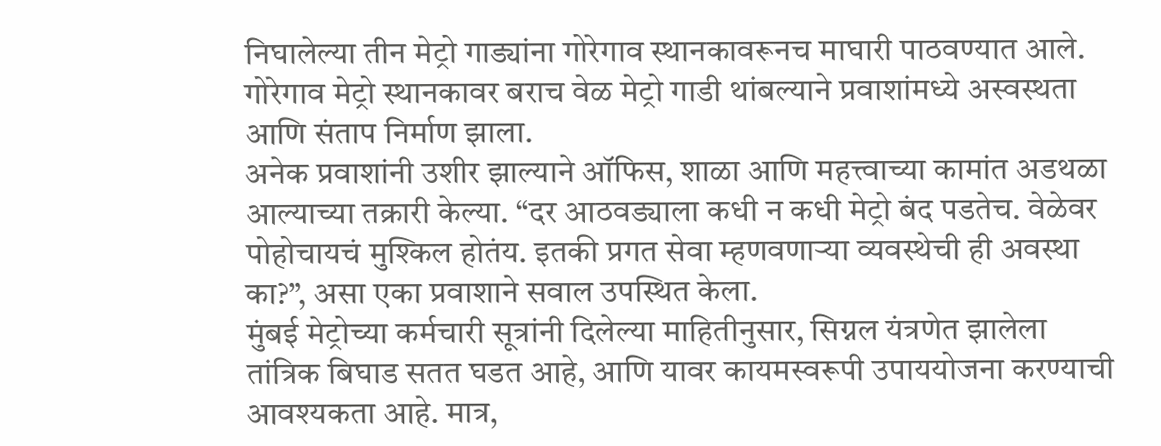निघालेल्या तीन मेट्रो गाड्यांना गोरेगाव स्थानकावरूनच माघारी पाठवण्यात आले. गोरेगाव मेट्रो स्थानकावर बराच वेळ मेट्रो गाडी थांबल्याने प्रवाशांमध्ये अस्वस्थता आणि संताप निर्माण झाला.
अनेक प्रवाशांनी उशीर झाल्याने ऑफिस, शाळा आणि महत्त्वाच्या कामांत अडथळा आल्याच्या तक्रारी केल्या. “दर आठवड्याला कधी न कधी मेट्रो बंद पडतेच. वेळेवर पोहोचायचं मुश्किल होतंय. इतकी प्रगत सेवा म्हणवणाऱ्या व्यवस्थेची ही अवस्था का?”, असा एका प्रवाशाने सवाल उपस्थित केला.
मुंबई मेट्रोच्या कर्मचारी सूत्रांनी दिलेल्या माहितीनुसार, सिग्नल यंत्रणेत झालेला तांत्रिक बिघाड सतत घडत आहे, आणि यावर कायमस्वरूपी उपाययोजना करण्याची आवश्यकता आहे. मात्र,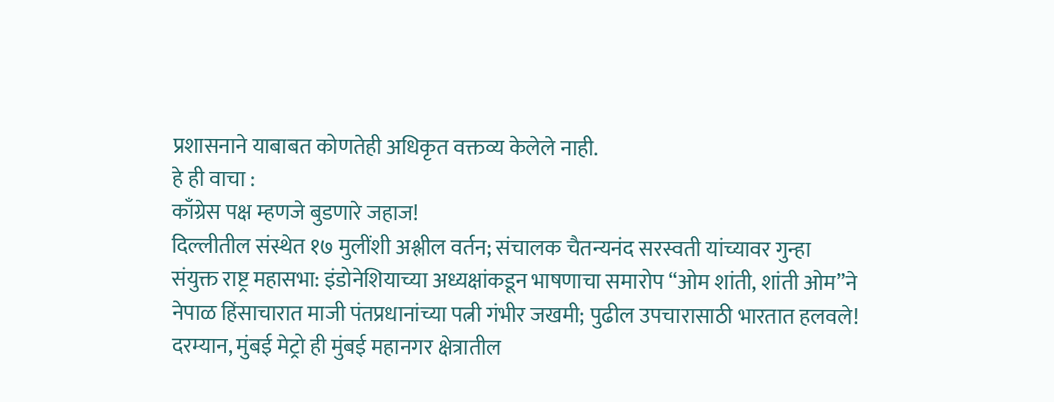प्रशासनाने याबाबत कोणतेही अधिकृत वक्तव्य केलेले नाही.
हे ही वाचा :
काँग्रेस पक्ष म्हणजे बुडणारे जहाज!
दिल्लीतील संस्थेत १७ मुलींशी अश्लील वर्तन; संचालक चैतन्यनंद सरस्वती यांच्यावर गुन्हा
संयुक्त राष्ट्र महासभा: इंडोनेशियाच्या अध्यक्षांकडून भाषणाचा समारोप “ओम शांती, शांती ओम”ने
नेपाळ हिंसाचारात माजी पंतप्रधानांच्या पत्नी गंभीर जखमी; पुढील उपचारासाठी भारतात हलवले!
दरम्यान, मुंबई मेट्रो ही मुंबई महानगर क्षेत्रातील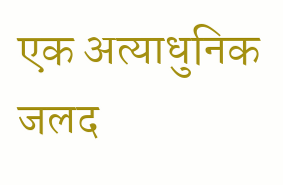एक अत्याधुनिक जलद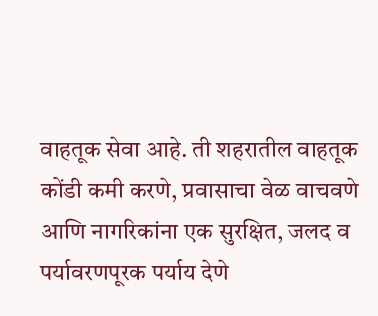वाहतूक सेवा आहे. ती शहरातील वाहतूक कोंडी कमी करणे, प्रवासाचा वेळ वाचवणे आणि नागरिकांना एक सुरक्षित, जलद व पर्यावरणपूरक पर्याय देणे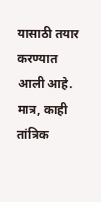यासाठी तयार करण्यात आली आहे. मात्र, काही तांत्रिक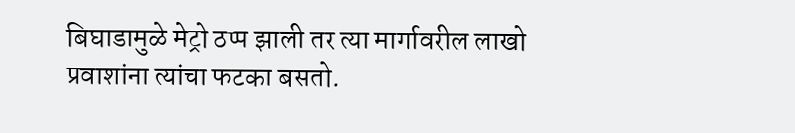बिघाडामुळे मेट्रो ठप्प झाली तर त्या मार्गावरील लाखो प्रवाशांना त्यांचा फटका बसतो.